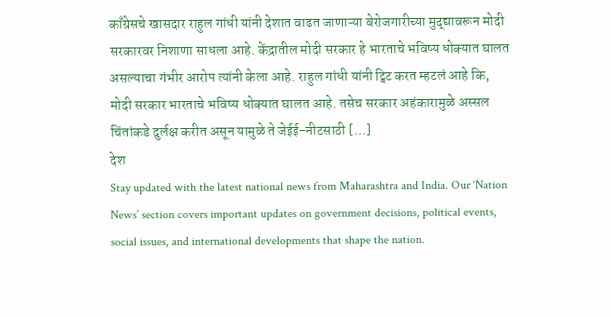काँग्रेसचे खासदार राहुल गांधी यांनी देशात वाढत जाणाऱ्या बेरोजगारीच्या मुद्द्यावरून मोदी सरकारवर निशाणा साधला आहे. केंद्रातील मोदी सरकार हे भारताचे भविष्य धोक्यात घालत असल्याचा गंभीर आरोप त्यांनी केला आहे. राहुल गांधी यांनी ट्विट करत म्हटलं आहे कि, मोदी सरकार भारताचे भविष्य धोक्यात घालत आहे. तसेच सरकार अहंकारामुळे अस्सल चिंतांकडे दुर्लक्ष करीत असून यामुळे ते जेईई-नीटसाठी […]
देश
Stay updated with the latest national news from Maharashtra and India. Our ‘Nation News’ section covers important updates on government decisions, political events, social issues, and international developments that shape the nation.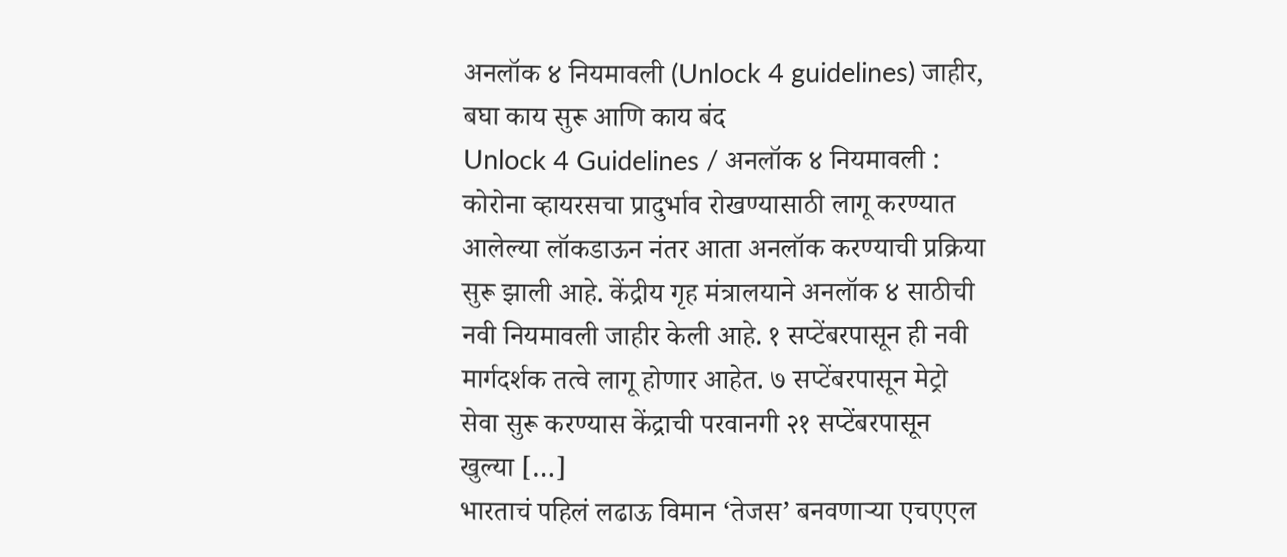अनलॉक ४ नियमावली (Unlock 4 guidelines) जाहीर, बघा काय सुरू आणि काय बंद
Unlock 4 Guidelines / अनलॉक ४ नियमावली : कोरोना व्हायरसचा प्रादुर्भाव रोखण्यासाठी लागू करण्यात आलेल्या लॉकडाऊन नंतर आता अनलॉक करण्याची प्रक्रिया सुरू झाली आहे. केंद्रीय गृह मंत्रालयाने अनलॉक ४ साठीची नवी नियमावली जाहीर केली आहे. १ सप्टेंबरपासून ही नवी मार्गदर्शक तत्वे लागू होणार आहेत. ७ सप्टेंबरपासून मेट्रो सेवा सुरू करण्यास केंद्राची परवानगी २१ सप्टेंबरपासून खुल्या […]
भारताचं पहिलं लढाऊ विमान ‘तेजस’ बनवणाऱ्या एचएएल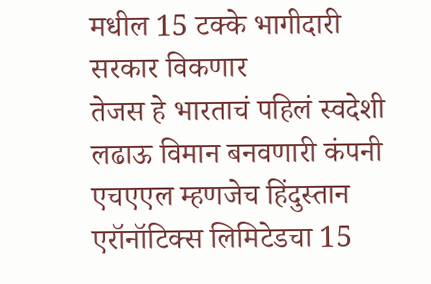मधील 15 टक्के भागीदारी सरकार विकणार
तेजस हे भारताचं पहिलं स्वदेशी लढाऊ विमान बनवणारी कंपनी एचएएल म्हणजेच हिंदुस्तान एरॉनॉटिक्स लिमिटेडचा 15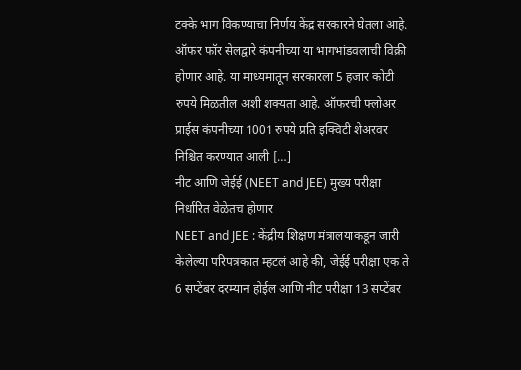टक्के भाग विकण्याचा निर्णय केंद्र सरकारने घेतला आहे. ऑफर फॉर सेलद्वारे कंपनीच्या या भागभांडवलाची विक्री होणार आहे. या माध्यमातून सरकारला 5 हजार कोटी रुपये मिळतील अशी शक्यता आहे. ऑफरची फ्लोअर प्राईस कंपनीच्या 1001 रुपये प्रति इक्विटी शेअरवर निश्चित करण्यात आली […]
नीट आणि जेईई (NEET and JEE) मुख्य परीक्षा निर्धारित वेळेतच होणार
NEET and JEE : केंद्रीय शिक्षण मंत्रालयाकडून जारी केलेल्या परिपत्रकात म्हटलं आहे की, जेईई परीक्षा एक ते 6 सप्टेंबर दरम्यान होईल आणि नीट परीक्षा 13 सप्टेंबर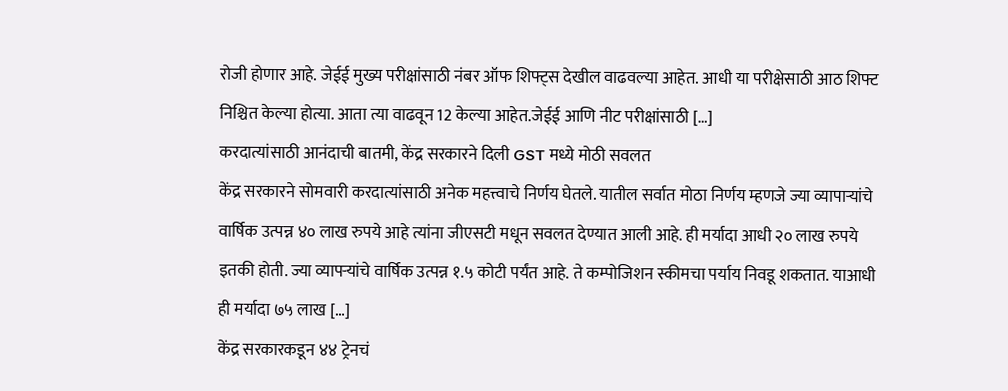रोजी होणार आहे. जेईई मुख्य परीक्षांसाठी नंबर ऑफ शिफ्ट्स देखील वाढवल्या आहेत. आधी या परीक्षेसाठी आठ शिफ्ट निश्चित केल्या होत्या. आता त्या वाढवून 12 केल्या आहेत.जेईई आणि नीट परीक्षांसाठी […]
करदात्यांसाठी आनंदाची बातमी, केंद्र सरकारने दिली GST मध्ये मोठी सवलत
केंद्र सरकारने सोमवारी करदात्यांसाठी अनेक महत्त्वाचे निर्णय घेतले. यातील सर्वात मोठा निर्णय म्हणजे ज्या व्यापाऱ्यांचे वार्षिक उत्पन्न ४० लाख रुपये आहे त्यांना जीएसटी मधून सवलत देण्यात आली आहे. ही मर्यादा आधी २० लाख रुपये इतकी होती. ज्या व्यापऱ्यांचे वार्षिक उत्पन्न १.५ कोटी पर्यंत आहे. ते कम्पोजिशन स्कीमचा पर्याय निवडू शकतात. याआधी ही मर्यादा ७५ लाख […]
केंद्र सरकारकडून ४४ ट्रेनचं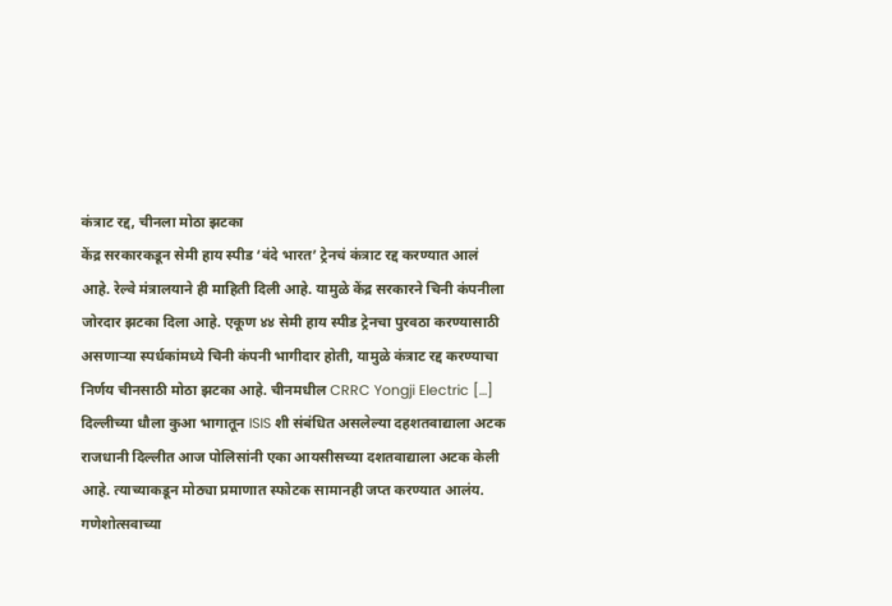कंत्राट रद्द, चीनला मोठा झटका
केंद्र सरकारकडून सेमी हाय स्पीड ‘वंदे भारत’ ट्रेनचं कंत्राट रद्द करण्यात आलं आहे. रेल्वे मंत्रालयाने ही माहिती दिली आहे. यामुळे केंद्र सरकारने चिनी कंपनीला जोरदार झटका दिला आहे. एकूण ४४ सेमी हाय स्पीड ट्रेनचा पुरवठा करण्यासाठी असणाऱ्या स्पर्धकांमध्ये चिनी कंपनी भागीदार होती, यामुळे कंत्राट रद्द करण्याचा निर्णय चीनसाठी मोठा झटका आहे. चीनमधील CRRC Yongji Electric […]
दिल्लीच्या धौला कुआ भागातून ISIS शी संबंधित असलेल्या दहशतवाद्याला अटक
राजधानी दिल्लीत आज पोलिसांनी एका आयसीसच्या दशतवाद्याला अटक केली आहे. त्याच्याकडून मोठ्या प्रमाणात स्फोटक सामानही जप्त करण्यात आलंय. गणेशोत्सवाच्या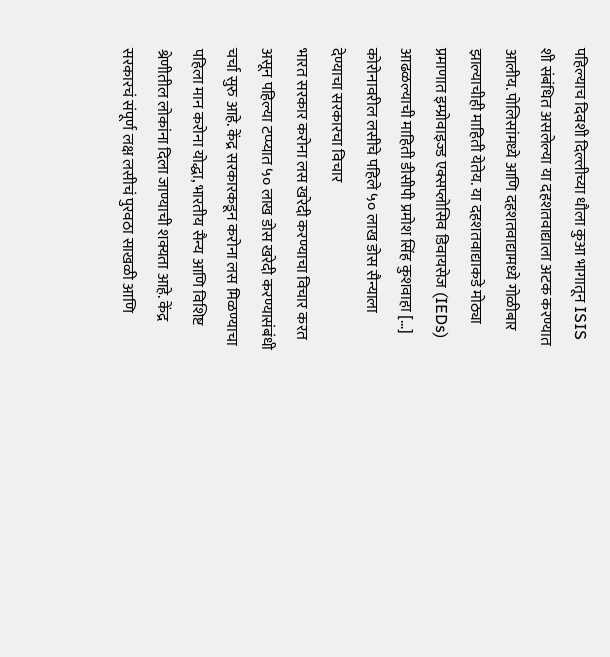पहिल्याच दिवशी दिल्लीच्या धौला कुआ भागातून ISIS शी संबंधित असलेल्या या दहशतवाद्याला अटक करण्यात आलीय. पोलिसांमध्ये आणि दहशतवाद्यामध्ये गोळीबार झाल्याचीही माहिती येतेय. या दहशतवाद्याकडे मोठ्या प्रमाणात इम्प्रोवाइज्ड एक्सप्लोसिव डिवायसेज (IEDs) आढळल्याची माहिती डीसीपी प्रमोश सिंह कुशवाहा […]
कोरोनावरील लसीचे पहिले ५० लाख डोस सैन्याला देण्याचा सरकारचा विचार
भारत सरकार करोना लस खरेदी करण्याचा विचार करत असून पहिल्या टप्प्यात ५० लाख डोस खरेदी करण्यासंबंधी चर्चा सुरु आहे. केंद्र सरकारकडून करोना लस मिळण्याचा पहिला मान करोना योद्धा, भारतीय सैन्य आणि विशिष्ट श्रेणीतील लोकांना दिला जाण्याची शक्यता आहे. केंद्र सरकारचं संपूर्ण लक्ष लसीचं पुरवठा साखळी आणि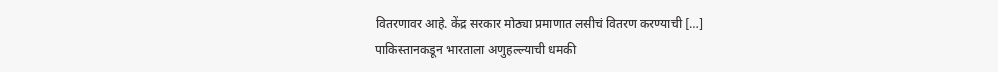वितरणावर आहे. केंद्र सरकार मोठ्या प्रमाणात लसीचं वितरण करण्याची […]
पाकिस्तानकडून भारताला अणुहल्ल्याची धमकी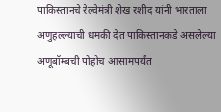पाकिस्तानचे रेल्वेमंत्री शेख रशीद यांनी भारताला अणुहल्ल्याची धमकी देत पाकिस्तानकडे असलेल्या अणूबॉम्बची पोहोच आसामपर्यंत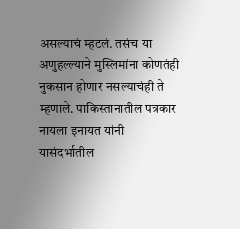असल्याचं म्हटलं. तसंच या अणुहल्ल्याने मुस्लिमांना कोणतंही नुकसान होणार नसल्याचंही ते म्हणाले. पाकिस्तानातील पत्रकार नायला इनायत यांनी यासंदर्भातील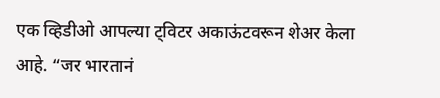एक व्हिडीओ आपल्या ट्विटर अकाऊंटवरून शेअर केला आहे. “जर भारतानं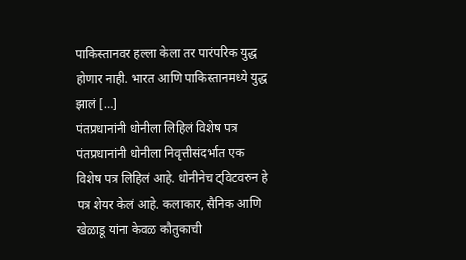पाकिस्तानवर हल्ला केला तर पारंपरिक युद्ध होणार नाही. भारत आणि पाकिस्तानमध्ये युद्ध झालं […]
पंतप्रधानांनी धोनीला लिहिलं विशेष पत्र
पंतप्रधानांनी धोनीला निवृत्तीसंदर्भात एक विशेष पत्र लिहिलं आहे. धोनीनेच ट्विटवरुन हे पत्र शेयर केलं आहे. कलाकार, सैनिक आणि खेळाडू यांना केवळ कौतुकाची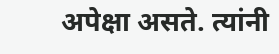अपेक्षा असते. त्यांनी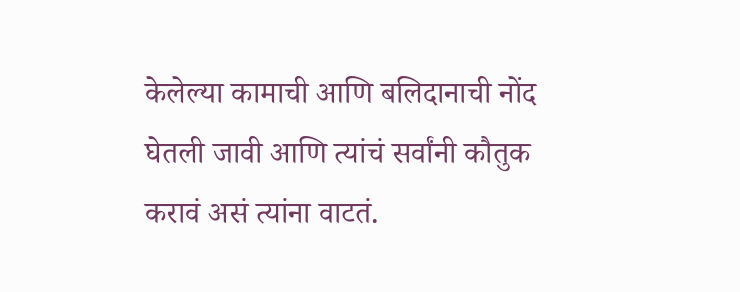केलेल्या कामाची आणि बलिदानाची नोंद घेतली जावी आणि त्यांचं सर्वांनी कौतुक करावं असं त्यांना वाटतं.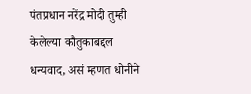पंतप्रधान नरेंद्र मोदी तुम्ही केलेल्या कौतुकाबद्दल धन्यवाद, असं म्हणत धोनीने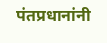पंतप्रधानांनी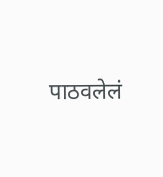पाठवलेलं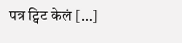पत्र ट्विट केलं […]